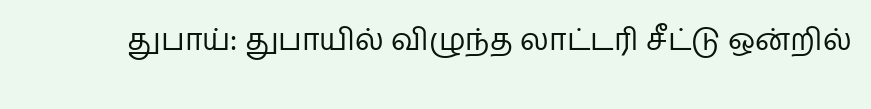துபாய்: துபாயில் விழுந்த லாட்டரி சீட்டு ஒன்றில்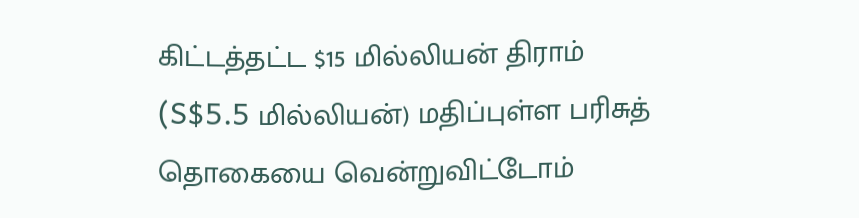கிட்டத்தட்ட $15 மில்லியன் திராம் (S$5.5 மில்லியன்) மதிப்புள்ள பரிசுத் தொகையை வென்றுவிட்டோம்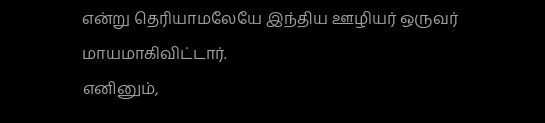என்று தெரியாமலேயே இந்திய ஊழியர் ஒருவர் மாயமாகிவிட்டார்.
எனினும்,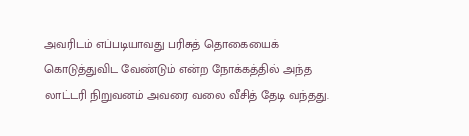அவரிடம் எப்படியாவது பரிசுத் தொகையைக் கொடுத்துவிட வேண்டும் என்ற நோக்கத்தில் அந்த லாட்டரி நிறுவனம் அவரை வலை வீசித் தேடி வந்தது.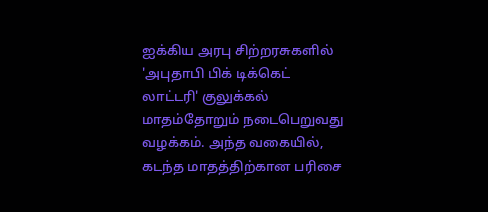ஐக்கிய அரபு சிற்றரசுகளில் 'அபுதாபி பிக் டிக்கெட் லாட்டரி' குலுக்கல் மாதம்தோறும் நடைபெறுவது வழக்கம். அந்த வகையில், கடந்த மாதத்திற்கான பரிசை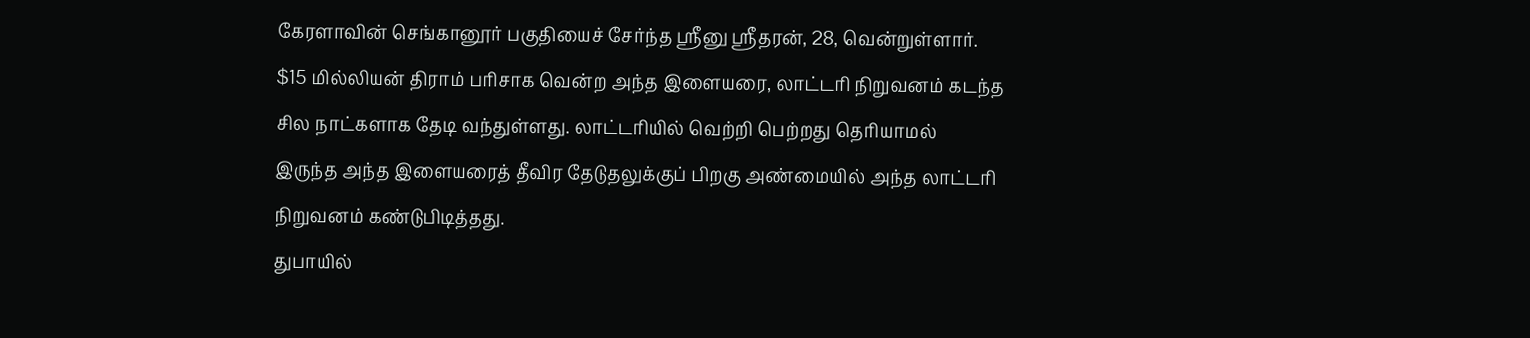கேரளாவின் செங்கானூர் பகுதியைச் சேர்ந்த ஸ்ரீனு ஸ்ரீதரன், 28, வென்றுள்ளார்.
$15 மில்லியன் திராம் பரிசாக வென்ற அந்த இளையரை, லாட்டரி நிறுவனம் கடந்த சில நாட்களாக தேடி வந்துள்ளது. லாட்டரியில் வெற்றி பெற்றது தெரியாமல் இருந்த அந்த இளையரைத் தீவிர தேடுதலுக்குப் பிறகு அண்மையில் அந்த லாட்டரி நிறுவனம் கண்டுபிடித்தது.
துபாயில்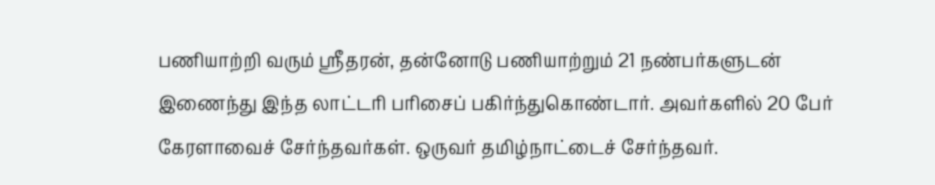பணியாற்றி வரும் ஸ்ரீதரன், தன்னோடு பணியாற்றும் 21 நண்பர்களுடன் இணைந்து இந்த லாட்டரி பரிசைப் பகிர்ந்துகொண்டார். அவர்களில் 20 பேர் கேரளாவைச் சேர்ந்தவர்கள். ஒருவர் தமிழ்நாட்டைச் சேர்ந்தவர்.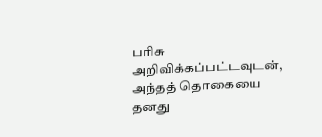பரிசு அறிவிக்கப்பட்டவுடன், அந்தத் தொகையை தனது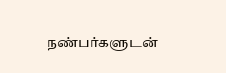நண்பர்களுடன்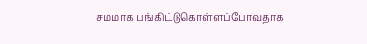சமமாக பங்கிட்டுகொள்ளப்போவதாக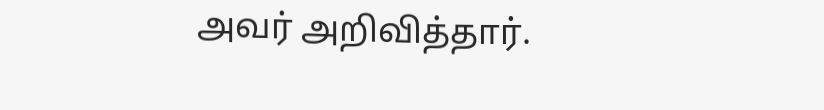அவர் அறிவித்தார்.